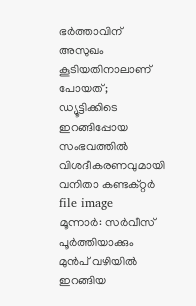ഭർത്താവിന് അസുഖം കൂടിയതിനാലാണ് പോയത്; ഡ്യൂട്ടിക്കിടെ ഇറങ്ങിപ്പോയ സംഭവത്തിൽ വിശദീകരണവുമായി വനിതാ കണ്ടക്റ്റർ
file image
മൂന്നാർ: സർവീസ് പൂർത്തിയാക്കും മുൻപ് വഴിയിൽ ഇറങ്ങിയ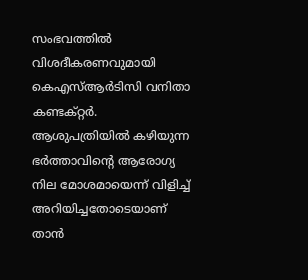സംഭവത്തിൽ വിശദീകരണവുമായി കെഎസ്ആർടിസി വനിതാ കണ്ടക്റ്റർ. ആശുപത്രിയിൽ കഴിയുന്ന ഭർത്താവിന്റെ ആരോഗ്യ നില മോശമായെന്ന് വിളിച്ച് അറിയിച്ചതോടെയാണ് താൻ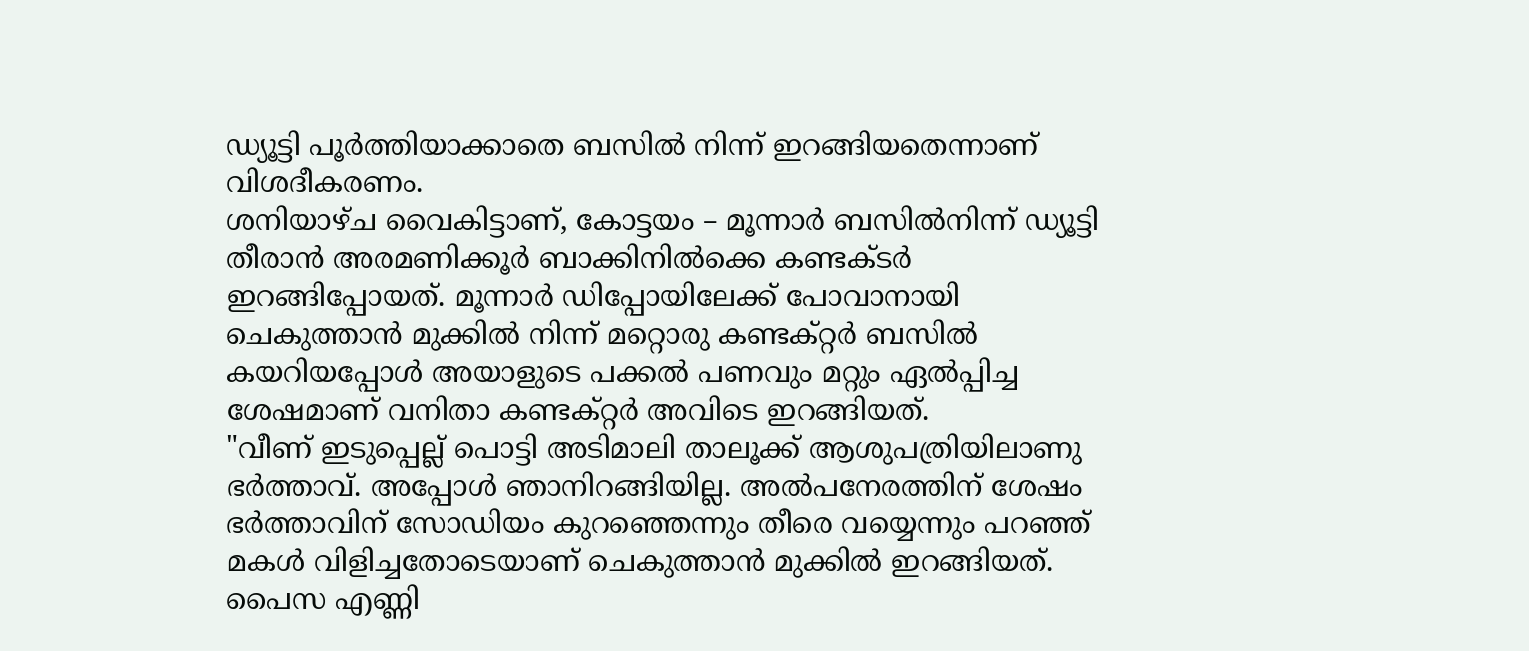ഡ്യൂട്ടി പൂർത്തിയാക്കാതെ ബസിൽ നിന്ന് ഇറങ്ങിയതെന്നാണ് വിശദീകരണം.
ശനിയാഴ്ച വൈകിട്ടാണ്, കോട്ടയം – മൂന്നാർ ബസിൽനിന്ന് ഡ്യൂട്ടി തീരാൻ അരമണിക്കൂർ ബാക്കിനിൽക്കെ കണ്ടക്ടർ ഇറങ്ങിപ്പോയത്. മൂന്നാർ ഡിപ്പോയിലേക്ക് പോവാനായി ചെകുത്താൻ മുക്കിൽ നിന്ന് മറ്റൊരു കണ്ടക്റ്റർ ബസിൽ കയറിയപ്പോൾ അയാളുടെ പക്കൽ പണവും മറ്റും ഏൽപ്പിച്ച ശേഷമാണ് വനിതാ കണ്ടക്റ്റർ അവിടെ ഇറങ്ങിയത്.
"വീണ് ഇടുപ്പെല്ല് പൊട്ടി അടിമാലി താലൂക്ക് ആശുപത്രിയിലാണു ഭർത്താവ്. അപ്പോൾ ഞാനിറങ്ങിയില്ല. അൽപനേരത്തിന് ശേഷം ഭർത്താവിന് സോഡിയം കുറഞ്ഞെന്നും തീരെ വയ്യെന്നും പറഞ്ഞ് മകൾ വിളിച്ചതോടെയാണ് ചെകുത്താൻ മുക്കിൽ ഇറങ്ങിയത്. പൈസ എണ്ണി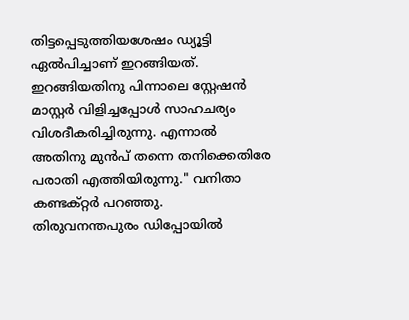തിട്ടപ്പെടുത്തിയശേഷം ഡ്യൂട്ടി ഏൽപിച്ചാണ് ഇറങ്ങിയത്. ഇറങ്ങിയതിനു പിന്നാലെ സ്റ്റേഷൻ മാസ്റ്റർ വിളിച്ചപ്പോൾ സാഹചര്യം വിശദീകരിച്ചിരുന്നു. എന്നാൽ അതിനു മുൻപ് തന്നെ തനിക്കെതിരേ പരാതി എത്തിയിരുന്നു." വനിതാ കണ്ടക്റ്റർ പറഞ്ഞു.
തിരുവനന്തപുരം ഡിപ്പോയിൽ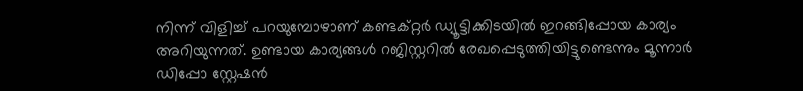നിന്ന് വിളിച്ച് പറയുമ്പോഴാണ് കണ്ടക്റ്റർ ഡ്യൂട്ടിക്കിടയിൽ ഇറങ്ങിപ്പോയ കാര്യം അറിയുന്നത്. ഉണ്ടായ കാര്യങ്ങൾ റജിസ്റ്ററിൽ രേഖപ്പെടുത്തിയിട്ടുണ്ടെന്നും മൂന്നാർ ഡിപ്പോ സ്റ്റേഷൻ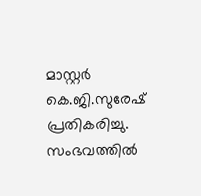മാസ്റ്റർ കെ.ജി.സുരേഷ് പ്രതികരിച്ചു. സംഭവത്തിൽ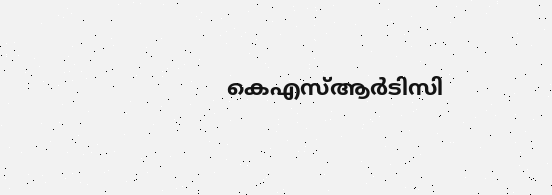കെഎസ്ആർടിസി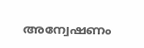അന്വേഷണം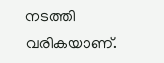നടത്തി വരികയാണ്.